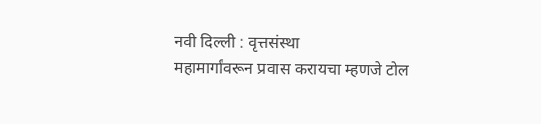नवी दिल्ली : वृत्तसंस्था
महामार्गांवरून प्रवास करायचा म्हणजे टोल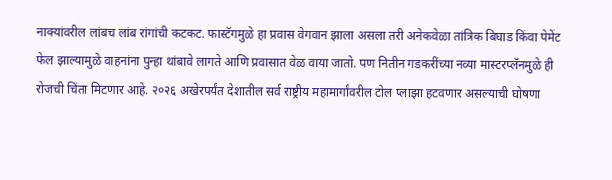नाक्यांवरील लांबच लांब रांगांची कटकट. फास्टॅगमुळे हा प्रवास वेगवान झाला असला तरी अनेकवेळा तांत्रिक बिघाड किंवा पेमेंट फेल झाल्यामुळे वाहनांना पुन्हा थांबावे लागते आणि प्रवासात वेळ वाया जातो. पण नितीन गडकरींच्या नव्या मास्टरप्लॅनमुळे ही रोजची चिंता मिटणार आहे. २०२६ अखेरपर्यंत देशातील सर्व राष्ट्रीय महामार्गांवरील टोल प्लाझा हटवणार असल्याची घोषणा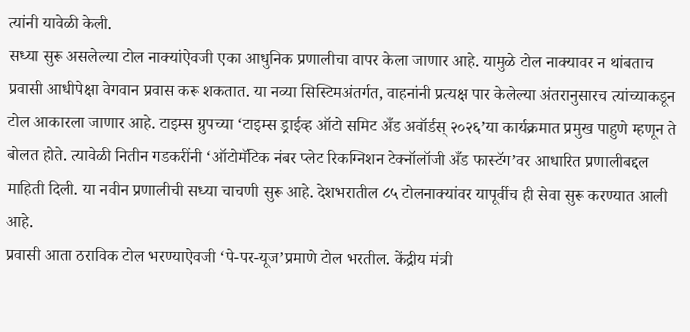त्यांनी यावेळी केली.
सध्या सुरू असलेल्या टोल नाक्यांऐवजी एका आधुनिक प्रणालीचा वापर केला जाणार आहे. यामुळे टोल नाक्यावर न थांबताच प्रवासी आधीपेक्षा वेगवान प्रवास करू शकतात. या नव्या सिस्टिमअंतर्गत, वाहनांनी प्रत्यक्ष पार केलेल्या अंतरानुसारच त्यांच्याकडून टोल आकारला जाणार आहे. टाइम्स ग्रुपच्या ‘टाइम्स ड्राईव्ह ऑटो समिट अँड अवॉर्डस् २०२६’या कार्यक्रमात प्रमुख पाहुणे म्हणून ते बोलत होते. त्यावेळी नितीन गडकरींनी ‘ऑटोमॅटिक नंबर प्लेट रिकग्निशन टेक्नॉलॉजी अँड फास्टॅग’वर आधारित प्रणालीबद्दल माहिती दिली. या नवीन प्रणालीची सध्या चाचणी सुरू आहे. देशभरातील ८५ टोलनाक्यांवर यापूर्वीच ही सेवा सुरू करण्यात आली आहे.
प्रवासी आता ठराविक टोल भरण्याऐवजी ‘पे-पर-यूज’प्रमाणे टोल भरतील. केंद्रीय मंत्री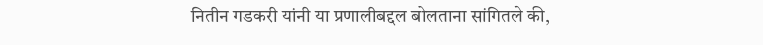नितीन गडकरी यांनी या प्रणालीबद्दल बोलताना सांगितले की,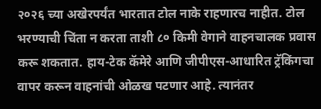२०२६ च्या अखेरपर्यंत भारतात टोल नाके राहणारच नाहीत. टोल भरण्याची चिंता न करता ताशी ८० किमी वेगाने वाहनचालक प्रवास करू शकतात. हाय-टेक कॅमेरे आणि जीपीएस-आधारित ट्रॅकिंगचा वापर करून वाहनांची ओळख पटणार आहे. त्यानंतर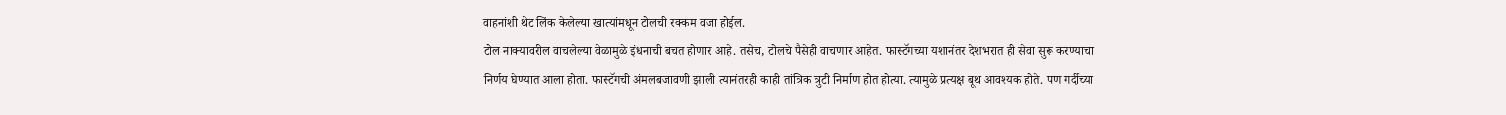वाहनांशी थेट लिंक केलेल्या खात्यांमधून टोलची रक्कम वजा होईल.
टोल नाक्यावरील वाचलेल्या वेळामुळे इंधनाची बचत होणार आहे. तसेच, टोलचे पैसेही वाचणार आहेत. फास्टॅगच्या यशानंतर देशभरात ही सेवा सुरू करण्याचा निर्णय घेण्यात आला होता. फास्टॅगची अंमलबजावणी झाली त्यानंतरही काही तांत्रिक त्रुटी निर्माण होत होत्या. त्यामुळे प्रत्यक्ष बूथ आवश्यक होते. पण गर्दीच्या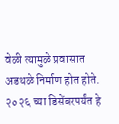वेळी त्यामुळे प्रवासात अडथळे निर्माण होत होते. २०२६ च्या डिसेंबरपर्यंत हे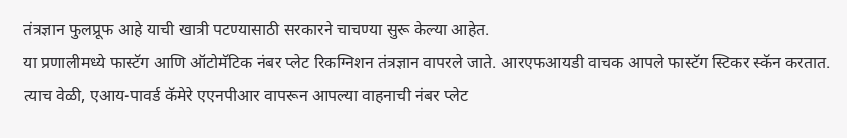तंत्रज्ञान फुलप्रूफ आहे याची खात्री पटण्यासाठी सरकारने चाचण्या सुरू केल्या आहेत.
या प्रणालीमध्ये फास्टॅग आणि ऑटोमॅटिक नंबर प्लेट रिकग्निशन तंत्रज्ञान वापरले जाते. आरएफआयडी वाचक आपले फास्टॅग स्टिकर स्कॅन करतात. त्याच वेळी, एआय-पावर्ड कॅमेरे एएनपीआर वापरून आपल्या वाहनाची नंबर प्लेट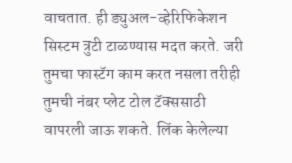वाचतात. ही ड्युअल-व्हेरिफिकेशन सिस्टम त्रुटी टाळण्यास मदत करते. जरी तुमचा फास्टॅग काम करत नसला तरीही तुमची नंबर प्लेट टोल टॅक्ससाठी वापरली जाऊ शकते. लिंक केलेल्या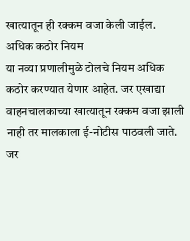खात्यातून ही रक्कम वजा केली जाईल.
अधिक कठोर नियम
या नव्या प्रणालीमुळे टोलचे नियम अधिक कठोर करण्यात येणार आहेत. जर एखाद्या वाहनचालकाच्या खात्यातून रक्कम वजा झाली नाही तर मालकाला ई-नोटीस पाठवली जाते. जर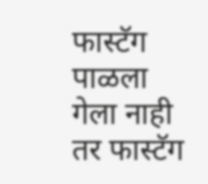फास्टॅग पाळला गेला नाही तर फास्टॅग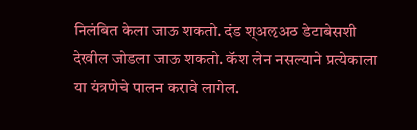निलंबित केला जाऊ शकतो. दंड श्अऌअठ डेटाबेसशी देखील जोडला जाऊ शकतो. कॅश लेन नसल्याने प्रत्येकाला या यंत्रणेचे पालन करावे लागेल.